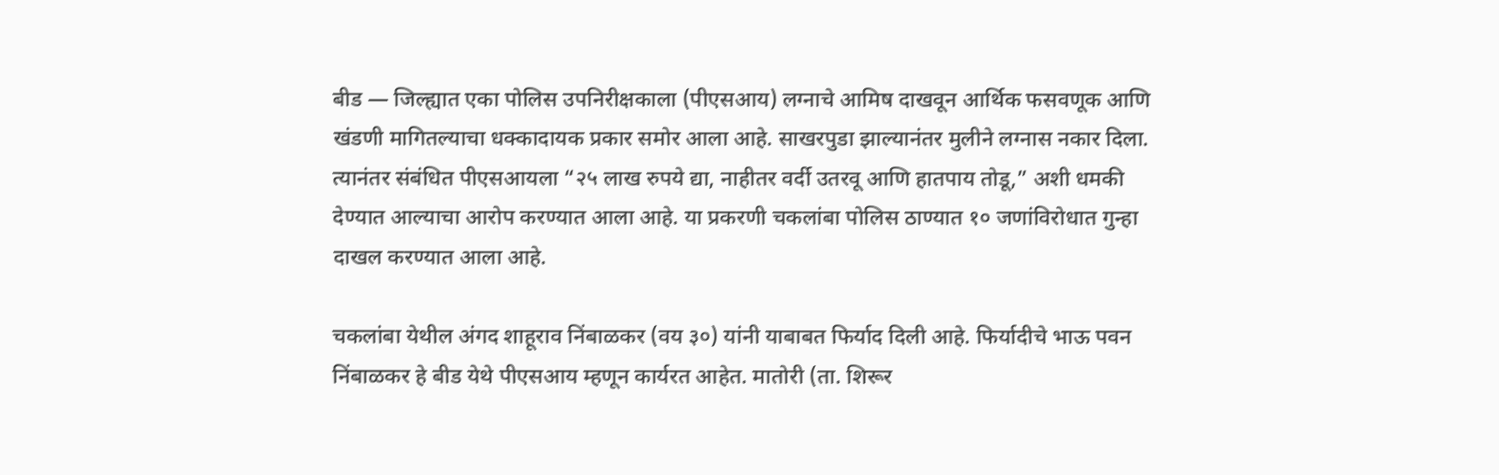बीड — जिल्ह्यात एका पोलिस उपनिरीक्षकाला (पीएसआय) लग्नाचे आमिष दाखवून आर्थिक फसवणूक आणि खंडणी मागितल्याचा धक्कादायक प्रकार समोर आला आहे. साखरपुडा झाल्यानंतर मुलीने लग्नास नकार दिला. त्यानंतर संबंधित पीएसआयला “२५ लाख रुपये द्या, नाहीतर वर्दी उतरवू आणि हातपाय तोडू,” अशी धमकी देण्यात आल्याचा आरोप करण्यात आला आहे. या प्रकरणी चकलांबा पोलिस ठाण्यात १० जणांविरोधात गुन्हा दाखल करण्यात आला आहे.

चकलांबा येथील अंगद शाहूराव निंबाळकर (वय ३०) यांनी याबाबत फिर्याद दिली आहे. फिर्यादीचे भाऊ पवन निंबाळकर हे बीड येथे पीएसआय म्हणून कार्यरत आहेत. मातोरी (ता. शिरूर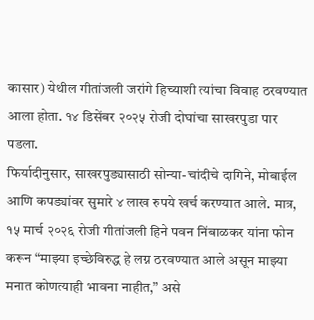कासार) येथील गीतांजली जरांगे हिच्याशी त्यांचा विवाह ठरवण्यात आला होता. १४ डिसेंबर २०२५ रोजी दोघांचा साखरपुडा पार पडला.
फिर्यादीनुसार, साखरपुड्यासाठी सोन्या-चांदीचे दागिने, मोबाईल आणि कपड्यांवर सुमारे ४ लाख रुपये खर्च करण्यात आले. मात्र, १५ मार्च २०२६ रोजी गीतांजली हिने पवन निंबाळकर यांना फोन करून “माझ्या इच्छेविरुद्ध हे लग्न ठरवण्यात आले असून माझ्या मनात कोणत्याही भावना नाहीत,” असे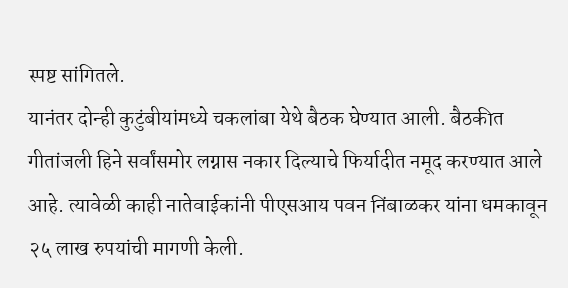स्पष्ट सांगितले.
यानंतर दोन्ही कुटुंबीयांमध्ये चकलांबा येथे बैठक घेण्यात आली. बैठकीत गीतांजली हिने सर्वांसमोर लग्नास नकार दिल्याचे फिर्यादीत नमूद करण्यात आले आहे. त्यावेळी काही नातेवाईकांनी पीएसआय पवन निंबाळकर यांना धमकावून २५ लाख रुपयांची मागणी केली.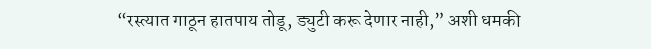“रस्त्यात गाठून हातपाय तोडू, ड्युटी करू देणार नाही,” अशी धमकी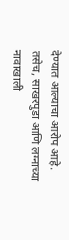देण्यात आल्याचा आरोप आहे.
तसेच, साखरपुडा आणि लग्नाच्या नावाखाली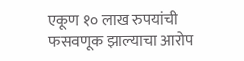एकूण १० लाख रुपयांची फसवणूक झाल्याचा आरोप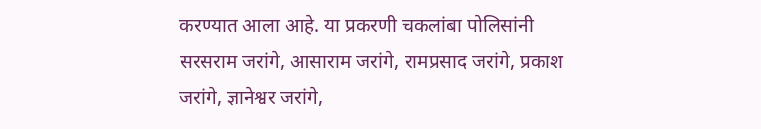करण्यात आला आहे. या प्रकरणी चकलांबा पोलिसांनी सरसराम जरांगे, आसाराम जरांगे, रामप्रसाद जरांगे, प्रकाश जरांगे, ज्ञानेश्वर जरांगे,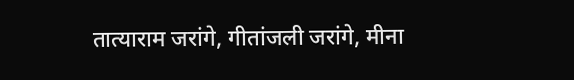तात्याराम जरांगे, गीतांजली जरांगे, मीना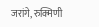जरांगे, रुक्मिणी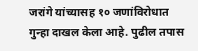जरांगे यांच्यासह १० जणांविरोधात गुन्हा दाखल केला आहे. पुढील तपास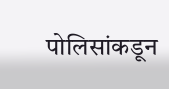पोलिसांकडून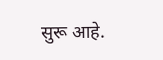सुरू आहे.